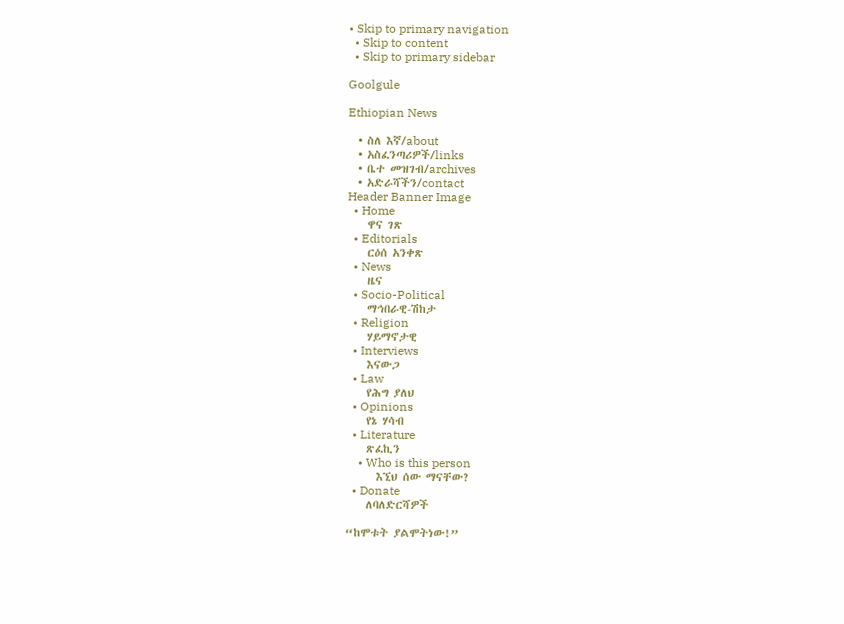• Skip to primary navigation
  • Skip to content
  • Skip to primary sidebar

Goolgule

Ethiopian News

  • ስለ እኛ/about
  • አስፈንጣሪዎች/links
  • ቤተ መዝገብ/archives
  • አድራሻችን/contact
Header Banner Image
  • Home
    ዋና ገጽ
  • Editorials
    ርዕሰ አንቀጽ
  • News
    ዜና
  • Socio-Political
    ማኅበራዊ-ሽከታ
  • Religion
    ሃይማኖታዊ
  • Interviews
    እናውጋ
  • Law
    የሕግ ያለህ
  • Opinions
    የኔ ሃሳብ
  • Literature
    ጽፈኪን
    • Who is this person
      እኚህ ሰው ማናቸው?
  • Donate
    ለባለድርሻዎች

“ከሞቱት ያልሞትነው!”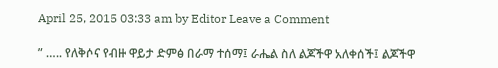April 25, 2015 03:33 am by Editor Leave a Comment

” ….. የለቅሶና የብዙ ዋይታ ድምፅ በራማ ተሰማ፤ ራሔል ስለ ልጆችዋ አለቀሰች፤ ልጆችዋ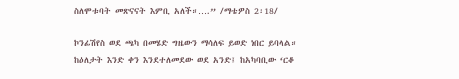ስለሞቱባት መጽናናት እምቢ አለች።….” /ማቴዎስ 2፡18/

ኮንፊሽየስ ወደ ጫካ በመሄድ ግዜውን ማሳለፍ ይወድ ነበር ይባላል። ከዕለታት እንድ ቀን እንደተለመደው ወደ አንድ፤ ከአካባቢው ‘ርቆ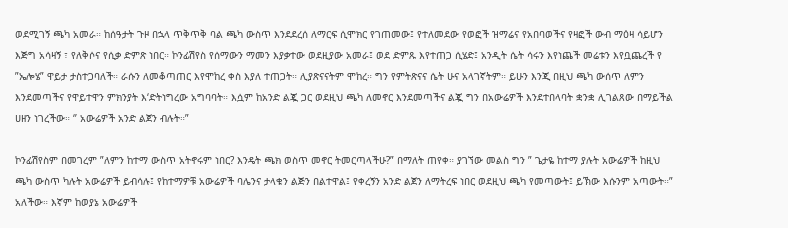ወደሚገኝ ጫካ አመራ። ከሰዓታት ጉዞ በኋላ ጥቅጥቅ ባል ጫካ ውስጥ እንደደረሰ ለማርፍ ሲሞክር የገጠመው፤ የተለመደው የወፎች ዝማሬና የአበባወችና የዛፎች ውብ ማዕዛ ሳይሆን እጅግ አሳዛኝ ፣ የለቅሶና የሲቃ ድምጽ ነበር። ኮንፊሽየስ የሰማውን ማመን እያቃተው ወደዚያው አመራ፤ ወደ ድምጹ እየተጠጋ ሲሄድ፤ አንዲት ሴት ሳሩን እየነጨች መሬቱን እየቧጨረች የ ”ኤሎሄ” ዋይታ ታስተጋባለች። ራሱን ለመቆጣጠር እየሞከረ ቀስ እያለ ተጠጋት። ሊያጽናናትም ሞከረ። ግን የምትጽናና ሴት ሁና አላገኛትም። ይሁን እንጂ በዚህ ጫካ ውሰጥ ለምን እንደመጣችና የዋይተዋን ምክንያት እ‘ድትነግረው አግባባት። እሷም ከአንድ ልጇ ጋር ወደዚህ ጫካ ለመኖር እንደመጣችና ልጇ ግን በአውሬዎች እንደተበላባት ቋንቋ ሊገልጸው በማይችል ሀዘን ነገረችው። ‘’ አውሬዎች አንድ ልጀን ብሉት።”

ኮንፊሽየስም በመገረም ”ለምን ከተማ ውስጥ አትኖሩም ነበር? እንዴት ጫክ ወስጥ መኖር ትመርጣላችሁ?” በማለት ጠየቀ። ያገኘው መልስ ግን ” ጌታዬ ከተማ ያሉት አውሬዎች ከዚህ ጫካ ውስጥ ካሉት አውሬዎች ይብሳሉ፤ የከተማዎቹ አውሬዎች ባሌንና ታላቁን ልጅን በልተዋል፤ የቀረኝን አንድ ልጀን ለማትረፍ ነበር ወደዚህ ጫካ የመጣውት፤ ይኽው እሱንም አጣውት።” አለችው። እኛም ከወያኔ አውሬዎች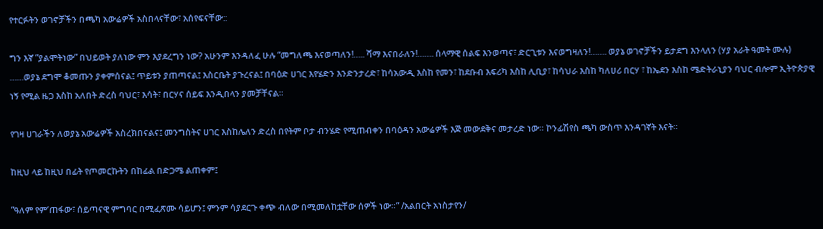የተርፉትን ወገኖቻችን በጫካ አውሬዎች አስበላናቸው፣ አሰየፍናቸው::

ግን እኛ ”ያልሞትነው” በህይወት ያለነው ምን እያደረግን ነው? አሁንም እንዳለፈ ሁሉ “መግለጫ እናወጣለን!….. ሻማ እናበራለን!……. ሰላማዊ ሰልፍ እንወጣና፣ ድርጊቱን እናወግዛለን!……. ወያኔ ወገኖቻችን ይታደግ እንላለን (ሃያ አራት ዓመት ሙሉ) ……ወያኔ ደግሞ ቆመጡን ያቀምሰናል፤ ጥይቱን ያጠጣናል፤ እስርቤት ያጉረናል፤ በባዕድ ሀገር እየሄድን እንድንታረድ፣ ከሳአውዲ እስከ የመን፣ ከደቡብ እፍሪካ እስከ ሊቢያ፣ ከሳህራ እስከ ካለሀሪ በርሃ ፣ ከኤደን እስከ ሜድትራኒያን ባህር ብሎም ኢትዮጵያዊ ነኝ የሚል ዜጋ እስከ አለበት ድረስ ባህር፣ እሳት፣ በርሃና ሰይፍ እንዲበላን ያመቻቸናል።

የገዛ ሀገራችን ለወያኔ አውሬዎች አስረክበናልና፤ መንግስትና ሀገር እስከሌለን ድረስ በየትም ቦታ ብንሄድ የሚጠብቀን በባዕዳን አውሬዎች እጅ መውደቅና መታረድ ነው። ኮንፊሽየስ ጫካ ውስጥ እንዳገኛት እናት።

ከዚህ ላይ ከዚህ በፊት የጦመርኩትን በከፊል በድጋሜ ልጠቀም፤

”ዓለም የም‘ጠፋው፣ ሰይጣናዊ ምግባር በሚፈጽሙ ሳይሆን፤ ምንም ሳያደርጉ ቀጭ ብለው በሚመለከቷቸው ሰዎች ነው።” /አልበርት አነስታየን/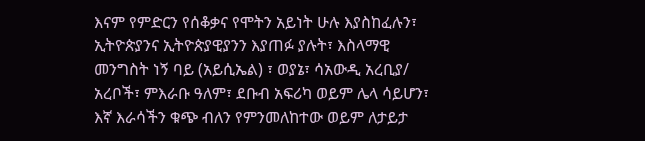እናም የምድርን የሰቆቃና የሞትን አይነት ሁሉ እያስከፈሉን፣ ኢትዮጵያንና ኢትዮጵያዊያንን እያጠፉ ያሉት፣ እስላማዊ መንግስት ነኝ ባይ (አይሲኤል) ፣ ወያኔ፣ ሳአውዲ አረቢያ/ አረቦች፣ ምእራቡ ዓለም፣ ደቡብ አፍሪካ ወይም ሌላ ሳይሆን፣ እኛ እራሳችን ቁጭ ብለን የምንመለከተው ወይም ለታይታ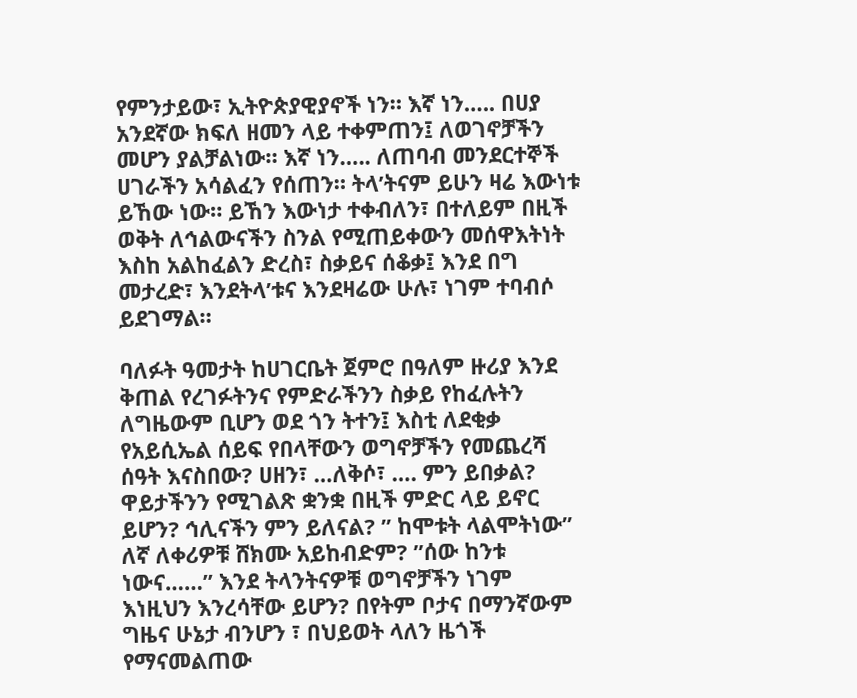የምንታይው፣ ኢትዮጵያዊያኖች ነን። እኛ ነን….. በሀያ አንደኛው ክፍለ ዘመን ላይ ተቀምጠን፤ ለወገኖቻችን መሆን ያልቻልነው። እኛ ነን….. ለጠባብ መንደርተኞች ሀገራችን አሳልፈን የሰጠን። ትላ’ትናም ይሁን ዛሬ እውነቱ ይኸው ነው። ይኸን እውነታ ተቀብለን፣ በተለይም በዚች ወቅት ለኅልውናችን ስንል የሚጠይቀውን መሰዋእትነት እስከ አልከፈልን ድረስ፣ ስቃይና ሰቆቃ፤ እንደ በግ መታረድ፣ እንደትላ’ቱና እንደዛሬው ሁሉ፣ ነገም ተባብሶ ይደገማል።

ባለፉት ዓመታት ከሀገርቤት ጀምሮ በዓለም ዙሪያ እንደ ቅጠል የረገፉትንና የምድራችንን ስቃይ የከፈሉትን ለግዜውም ቢሆን ወደ ጎን ትተን፤ እስቲ ለደቂቃ የአይሲኤል ሰይፍ የበላቸውን ወግኖቻችን የመጨረሻ ሰዓት እናስበው? ሀዘን፣ …ለቅሶ፣ …. ምን ይበቃል? ዋይታችንን የሚገልጽ ቋንቋ በዚች ምድር ላይ ይኖር ይሆን? ኅሊናችን ምን ይለናል? ” ከሞቱት ላልሞትነው” ለኛ ለቀሪዎቹ ሸክሙ አይከብድም? ”ሰው ከንቱ ነውና……” እንደ ትላንትናዎቹ ወግኖቻችን ነገም እነዚህን እንረሳቸው ይሆን? በየትም ቦታና በማንኛውም ግዜና ሁኔታ ብንሆን ፣ በህይወት ላለን ዜጎች የማናመልጠው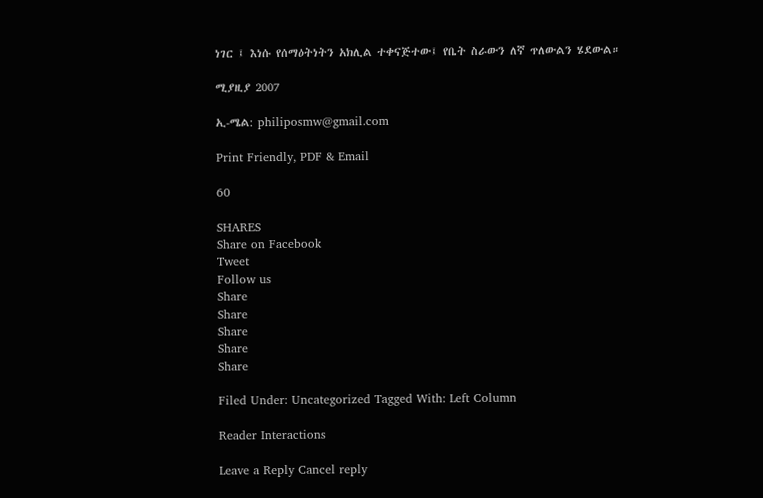ነገር ፤ እነሱ የሰማዕትነትን አክሊል ተቀናጅተው፤ የቤት ስራውን ለኛ ጥለውልን ሄደውል።

ሚያዚያ 2007

ኢ-ሜል: philiposmw@gmail.com

Print Friendly, PDF & Email

60

SHARES
Share on Facebook
Tweet
Follow us
Share
Share
Share
Share
Share

Filed Under: Uncategorized Tagged With: Left Column

Reader Interactions

Leave a Reply Cancel reply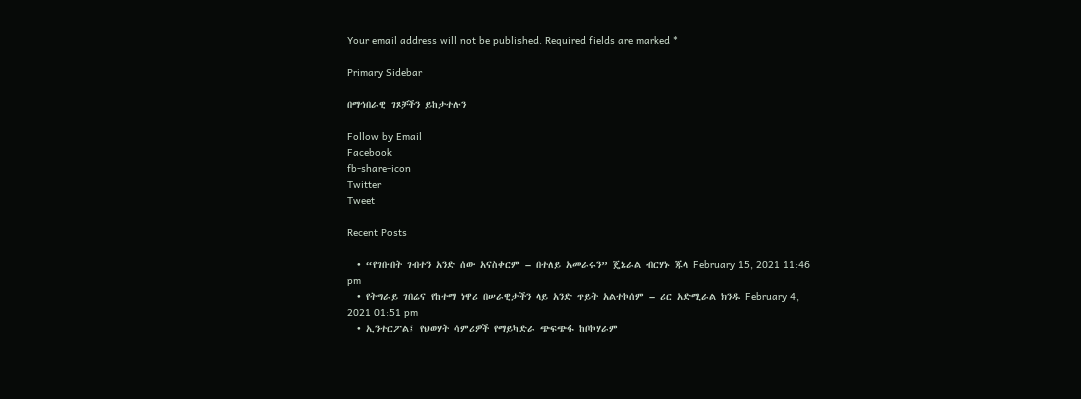Your email address will not be published. Required fields are marked *

Primary Sidebar

በማኅበራዊ ገጾቻችን ይከታተሉን

Follow by Email
Facebook
fb-share-icon
Twitter
Tweet

Recent Posts

  • “የገቡበት ገብተን አንድ ሰው አናስቀርም – በተለይ አመራሩን” ጄኔራል ብርሃኑ ጁላ February 15, 2021 11:46 pm
  • የትግራይ ገበሬና የከተማ ነዋሪ በሠራዊታችን ላይ አንድ ጥይት አልተኮሰም – ሪር አድሚራል ክንዱ February 4, 2021 01:51 pm
  • ኢንተርፖል፤ የህወሃት ሳምሪዎች የማይካድራ ጭፍጭፋ ከቦኮሃራም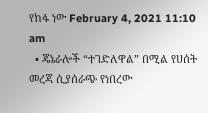የከፋ ነው February 4, 2021 11:10 am
  • ጄኔራሎች “ተገድለዋል” በሚል የሀሰት መረጃ ሲያሰራጭ የነበረው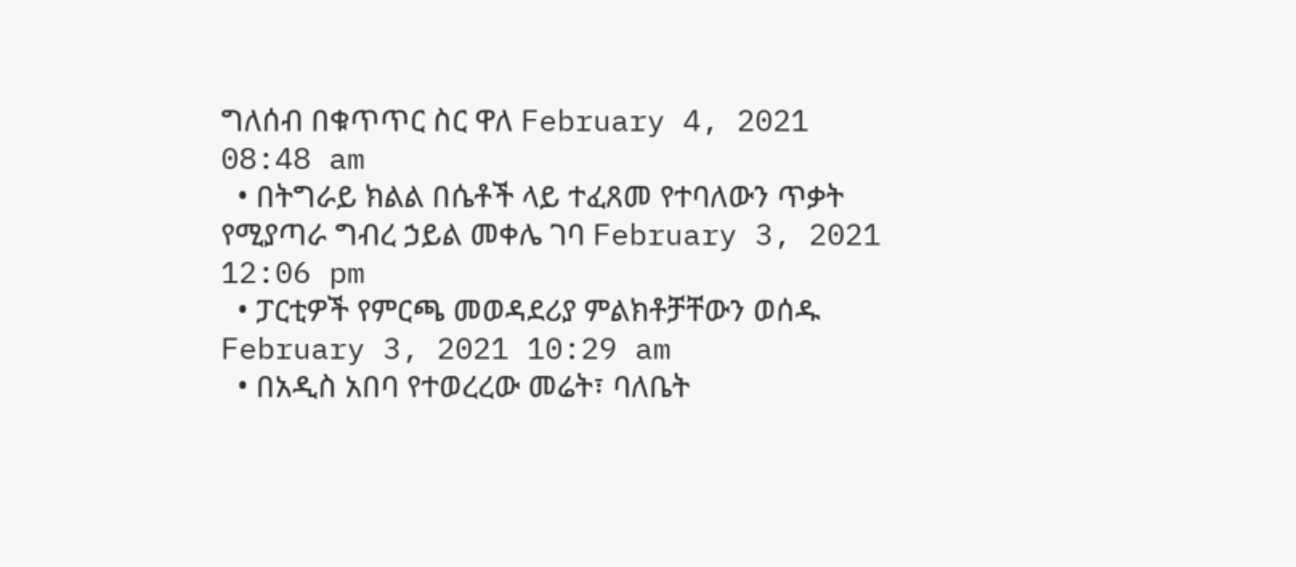ግለሰብ በቁጥጥር ስር ዋለ February 4, 2021 08:48 am
  • በትግራይ ክልል በሴቶች ላይ ተፈጸመ የተባለውን ጥቃት የሚያጣራ ግብረ ኃይል መቀሌ ገባ February 3, 2021 12:06 pm
  • ፓርቲዎች የምርጫ መወዳደሪያ ምልክቶቻቸውን ወሰዱ February 3, 2021 10:29 am
  • በአዲስ አበባ የተወረረው መሬት፣ ባለቤት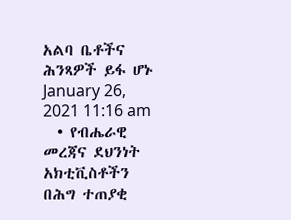አልባ ቤቶችና ሕንጻዎች ይፋ ሆኑ January 26, 2021 11:16 am
  • የብሔራዊ መረጃና ደህንነት አክቲቪስቶችን በሕግ ተጠያቂ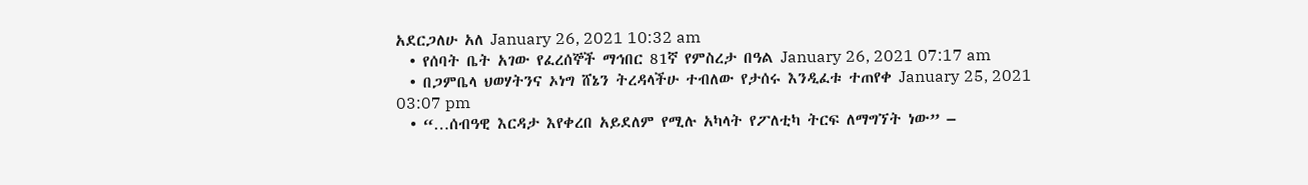አደርጋለሁ አለ January 26, 2021 10:32 am
  • የሰባት ቤት አገው የፈረሰኞች ማኅበር 81ኛ የምስረታ በዓል January 26, 2021 07:17 am
  • በጋምቤላ ህወሃትንና ኦነግ ሸኔን ትረዳላችሁ ተብለው የታሰሩ እንዲፈቱ ተጠየቀ January 25, 2021 03:07 pm
  • “…ሰብዓዊ እርዳታ እየቀረበ አይደለም የሚሉ አካላት የፖለቲካ ትርፍ ለማግኘት ነው” –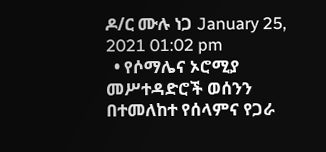ዶ/ር ሙሉ ነጋ January 25, 2021 01:02 pm
  • የሶማሌና ኦሮሚያ መሥተዳድሮች ወሰንን በተመለከተ የሰላምና የጋራ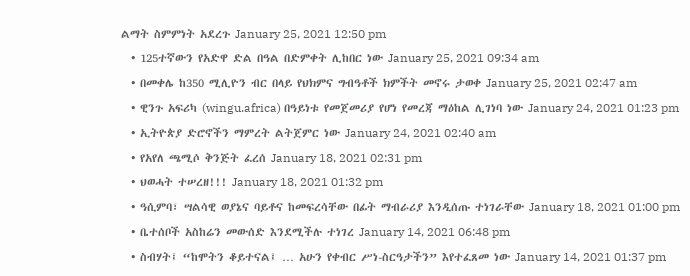ልማት ስምምነት አደረጉ January 25, 2021 12:50 pm
  • 125ተኛውን የአድዋ ድል በዓል በድምቀት ሊከበር ነው January 25, 2021 09:34 am
  • በመቀሌ ከ350 ሚሊዮን ብር በላይ የህክምና ግብዓቶች ክምችት መኖሩ ታወቀ January 25, 2021 02:47 am
  • ዊንጉ አፍሪካ (wingu.africa) በዓይነቱ የመጀመሪያ የሆነ የመረጃ ማዕከል ሊገነባ ነው January 24, 2021 01:23 pm
  • ኢትዮጵያ ድሮኖችን ማምረት ልትጀምር ነው January 24, 2021 02:40 am
  • የአየለ ጫሚሶ ቅንጅት ፈረሰ January 18, 2021 02:31 pm
  • ህወሓት ተሠረዘ!!! January 18, 2021 01:32 pm
  • ዓሲምባ፣ ሣልሳዊ ወያኔና ባይቶና ከመፍረሳቸው በፊት ማብራሪያ እንዲሰጡ ተነገራቸው January 18, 2021 01:00 pm
  • ቤተሰቦች አስከሬን መውሰድ እንደሚችሉ ተነገረ January 14, 2021 06:48 pm
  • ስብሃት፤ “ከሞትን ቆይተናል፤ … አሁን የቀብር ሥነ-ስርዓታችን” እየተፈጸመ ነው January 14, 2021 01:37 pm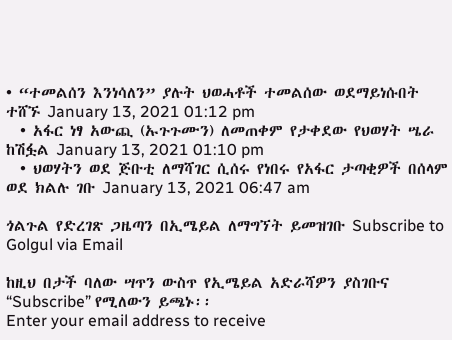• “ተመልሰን እንነሳለን” ያሉት ህወሓቶች ተመልሰው ወደማይነሱበት ተሸኙ January 13, 2021 01:12 pm
  • አፋር ነፃ አውጪ (ኡጉጉሙን) ለመጠቀም የታቀደው የህወሃት ሤራ ከሽፏል January 13, 2021 01:10 pm
  • ህወሃትን ወደ ጅቡቲ ለማሻገር ሲሰሩ የነበሩ የአፋር ታጣቂዎች በሰላም ወደ ክልሉ ገቡ January 13, 2021 06:47 am

ጎልጉል የድረገጽ ጋዜጣን በኢሜይል ለማግኘት ይመዝገቡ Subscribe to Golgul via Email

ከዚህ በታች ባለው ሣጥን ውስጥ የኢሜይል አድራሻዎን ያስገቡና “Subscribe” የሚለውን ይጫኑ፡፡
Enter your email address to receive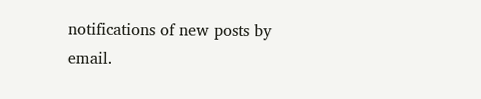notifications of new posts by email.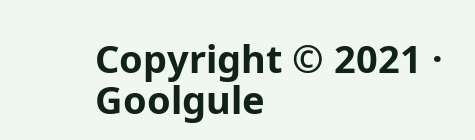Copyright © 2021 · Goolgule